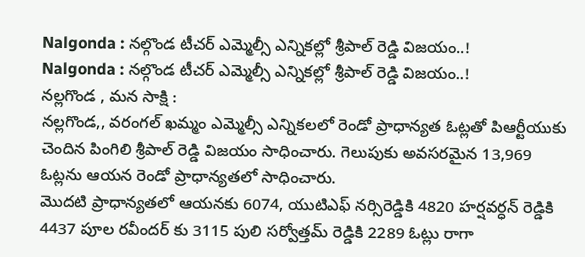Nalgonda : నల్గొండ టీచర్ ఎమ్మెల్సీ ఎన్నికల్లో శ్రీపాల్ రెడ్డి విజయం..!
Nalgonda : నల్గొండ టీచర్ ఎమ్మెల్సీ ఎన్నికల్లో శ్రీపాల్ రెడ్డి విజయం..!
నల్లగొండ , మన సాక్షి :
నల్లగొండ,, వరంగల్ ఖమ్మం ఎమ్మెల్సీ ఎన్నికలలో రెండో ప్రాధాన్యత ఓట్లతో పిఆర్టీయుకు చెందిన పింగిలి శ్రీపాల్ రెడ్డి విజయం సాధించారు. గెలుపుకు అవసరమైన 13,969 ఓట్లను ఆయన రెండో ప్రాధాన్యతలో సాధించారు.
మొదటి ప్రాధాన్యతలో ఆయనకు 6074, యుటిఎఫ్ నర్సిరెడ్డికి 4820 హర్షవర్ధన్ రెడ్డికి 4437 పూల రవీందర్ కు 3115 పులి సర్వోత్తమ్ రెడ్డికి 2289 ఓట్లు రాగా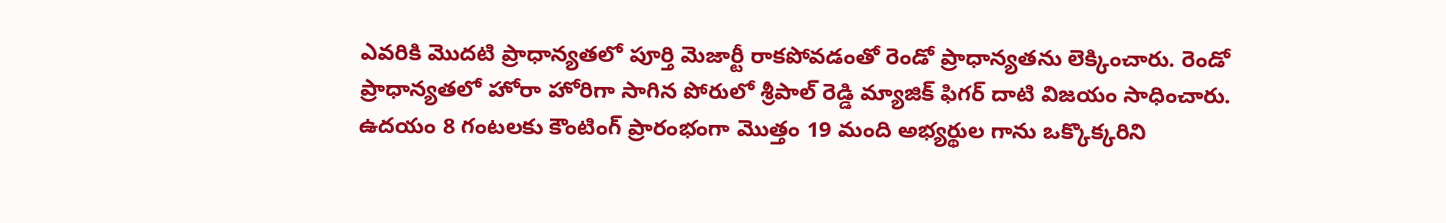ఎవరికి మొదటి ప్రాధాన్యతలో పూర్తి మెజార్టీ రాకపోవడంతో రెండో ప్రాధాన్యతను లెక్కించారు. రెండో ప్రాధాన్యతలో హోరా హోరిగా సాగిన పోరులో శ్రీపాల్ రెడ్డి మ్యాజిక్ ఫిగర్ దాటి విజయం సాధించారు.
ఉదయం 8 గంటలకు కౌంటింగ్ ప్రారంభంగా మొత్తం 19 మంది అభ్యర్థుల గాను ఒక్కొక్కరిని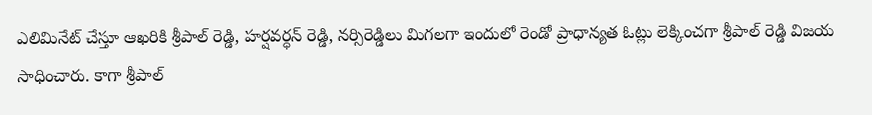ఎలిమినేట్ చేస్తూ ఆఖరికి శ్రీపాల్ రెడ్డి, హర్షవర్ధన్ రెడ్డి, నర్సిరెడ్డిలు మిగలగా ఇందులో రెండో ప్రాధాన్యత ఓట్లు లెక్కించగా శ్రీపాల్ రెడ్డి విజయ సాధించారు. కాగా శ్రీపాల్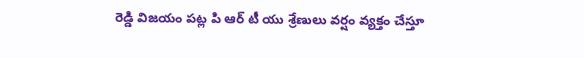రెడ్డి విజయం పట్ల పి ఆర్ టీ యు శ్రేణులు వర్షం వ్యక్తం చేస్తూ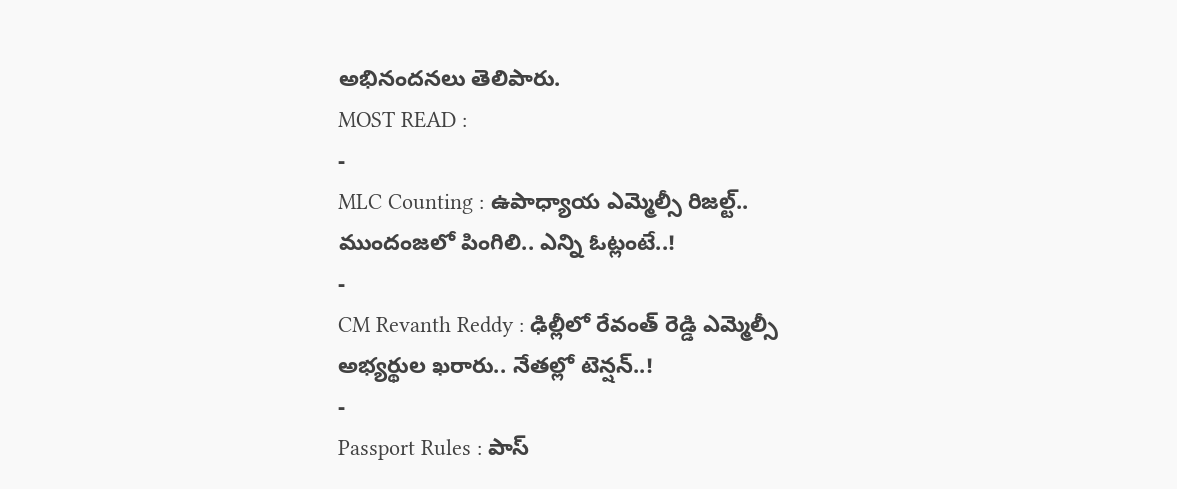అభినందనలు తెలిపారు.
MOST READ :
-
MLC Counting : ఉపాధ్యాయ ఎమ్మెల్సీ రిజల్ట్.. ముందంజలో పింగిలి.. ఎన్ని ఓట్లంటే..!
-
CM Revanth Reddy : ఢిల్లీలో రేవంత్ రెడ్డి ఎమ్మెల్సీ అభ్యర్థుల ఖరారు.. నేతల్లో టెన్షన్..!
-
Passport Rules : పాస్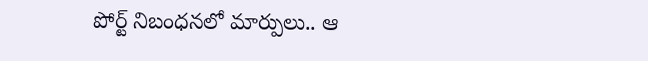పోర్ట్ నిబంధనలో మార్పులు.. ఆ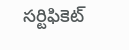సర్టిఫికెట్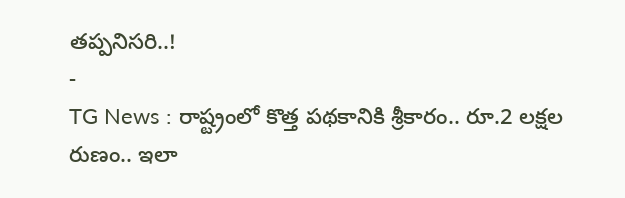తప్పనిసరి..!
-
TG News : రాష్ట్రంలో కొత్త పథకానికి శ్రీకారం.. రూ.2 లక్షల రుణం.. ఇలా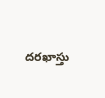దరఖాస్తు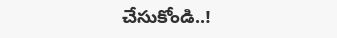చేసుకోండి..!